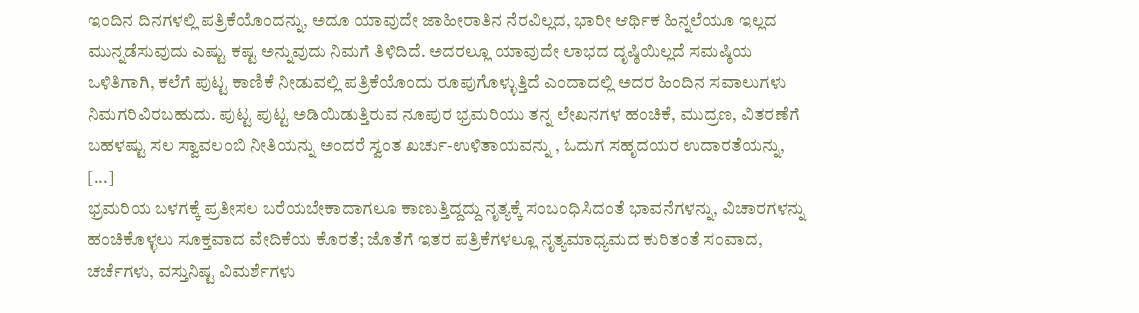ಇಂದಿನ ದಿನಗಳಲ್ಲಿ ಪತ್ರಿಕೆಯೊಂದನ್ನು, ಅದೂ ಯಾವುದೇ ಜಾಹೀರಾತಿನ ನೆರವಿಲ್ಲದ, ಭಾರೀ ಆರ್ಥಿಕ ಹಿನ್ನಲೆಯೂ ಇಲ್ಲದ ಮುನ್ನಡೆಸುವುದು ಎಷ್ಟು ಕಷ್ಟ ಅನ್ನುವುದು ನಿಮಗೆ ತಿಳಿದಿದೆ. ಅದರಲ್ಲೂ ಯಾವುದೇ ಲಾಭದ ದೃಷ್ಠಿಯಿಲ್ಲದೆ ಸಮಷ್ಠಿಯ ಒಳಿತಿಗಾಗಿ, ಕಲೆಗೆ ಪುಟ್ಟ ಕಾಣಿಕೆ ನೀಡುವಲ್ಲಿ ಪತ್ರಿಕೆಯೊಂದು ರೂಪುಗೊಳ್ಳುತ್ತಿದೆ ಎಂದಾದಲ್ಲಿ ಅದರ ಹಿಂದಿನ ಸವಾಲುಗಳು ನಿಮಗರಿವಿರಬಹುದು. ಪುಟ್ಟ ಪುಟ್ಟ ಅಡಿಯಿಡುತ್ತಿರುವ ನೂಪುರ ಭ್ರಮರಿಯು ತನ್ನ ಲೇಖನಗಳ ಹಂಚಿಕೆ, ಮುದ್ರಣ, ವಿತರಣೆಗೆ ಬಹಳಷ್ಟು ಸಲ ಸ್ವಾವಲಂಬಿ ನೀತಿಯನ್ನು ಅಂದರೆ ಸ್ವಂತ ಖರ್ಚು-ಉಳಿತಾಯವನ್ನು , ಓದುಗ ಸಹೃದಯರ ಉದಾರತೆಯನ್ನು, [...]
ಭ್ರಮರಿಯ ಬಳಗಕ್ಕೆ ಪ್ರತೀಸಲ ಬರೆಯಬೇಕಾದಾಗಲೂ ಕಾಣುತ್ತಿದ್ದದ್ದು ನೃತ್ಯಕ್ಕೆ ಸಂಬಂಧಿಸಿದಂತೆ ಭಾವನೆಗಳನ್ನು, ವಿಚಾರಗಳನ್ನು ಹಂಚಿಕೊಳ್ಳಲು ಸೂಕ್ತವಾದ ವೇದಿಕೆಯ ಕೊರತೆ; ಜೊತೆಗೆ ಇತರ ಪತ್ರಿಕೆಗಳಲ್ಲೂ ನೃತ್ಯಮಾಧ್ಯಮದ ಕುರಿತಂತೆ ಸಂವಾದ, ಚರ್ಚೆಗಳು, ವಸ್ತುನಿಷ್ಟ ವಿಮರ್ಶೆಗಳು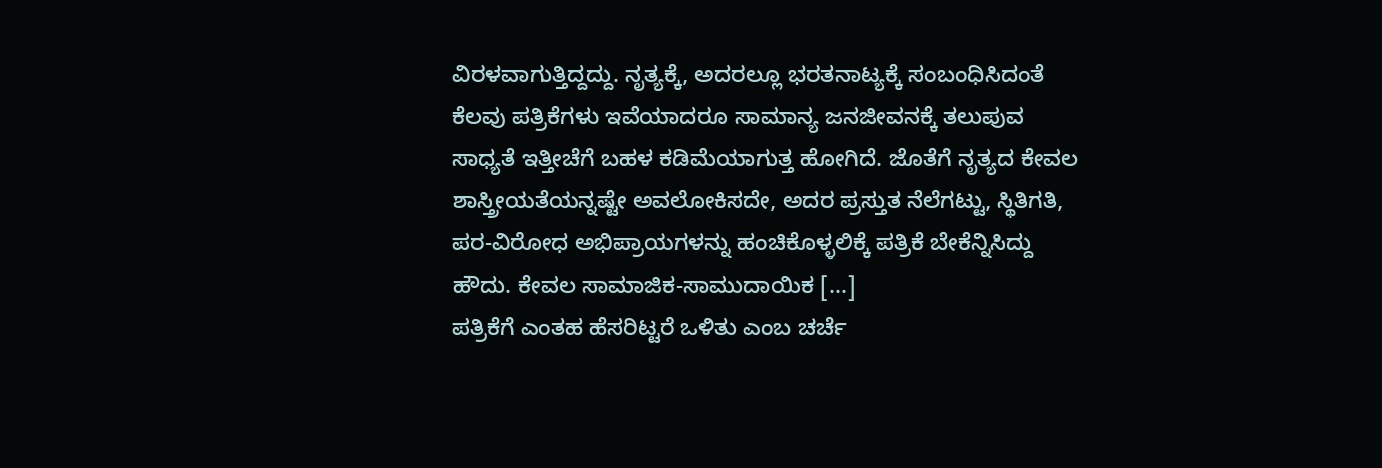ವಿರಳವಾಗುತ್ತಿದ್ದದ್ದು. ನೃತ್ಯಕ್ಕೆ, ಅದರಲ್ಲೂ ಭರತನಾಟ್ಯಕ್ಕೆ ಸಂಬಂಧಿಸಿದಂತೆ ಕೆಲವು ಪತ್ರಿಕೆಗಳು ಇವೆಯಾದರೂ ಸಾಮಾನ್ಯ ಜನಜೀವನಕ್ಕೆ ತಲುಪುವ ಸಾಧ್ಯತೆ ಇತ್ತೀಚೆಗೆ ಬಹಳ ಕಡಿಮೆಯಾಗುತ್ತ ಹೋಗಿದೆ. ಜೊತೆಗೆ ನೃತ್ಯದ ಕೇವಲ ಶಾಸ್ತ್ರೀಯತೆಯನ್ನಷ್ಟೇ ಅವಲೋಕಿಸದೇ, ಅದರ ಪ್ರಸ್ತುತ ನೆಲೆಗಟ್ಟು, ಸ್ಥಿತಿಗತಿ, ಪರ-ವಿರೋಧ ಅಭಿಪ್ರಾಯಗಳನ್ನು ಹಂಚಿಕೊಳ್ಳಲಿಕ್ಕೆ ಪತ್ರಿಕೆ ಬೇಕೆನ್ನಿಸಿದ್ದು ಹೌದು. ಕೇವಲ ಸಾಮಾಜಿಕ-ಸಾಮುದಾಯಿಕ [...]
ಪತ್ರಿಕೆಗೆ ಎಂತಹ ಹೆಸರಿಟ್ಟರೆ ಒಳಿತು ಎಂಬ ಚರ್ಚೆ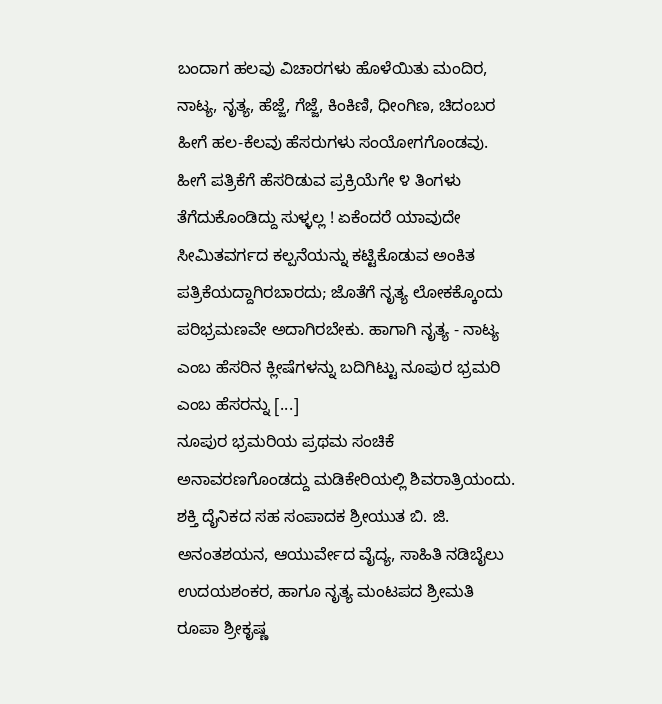ಬಂದಾಗ ಹಲವು ವಿಚಾರಗಳು ಹೊಳೆಯಿತು ಮಂದಿರ, ನಾಟ್ಯ, ನೃತ್ಯ, ಹೆಜ್ಜೆ, ಗೆಜ್ಜೆ, ಕಿಂಕಿಣಿ, ಧೀಂಗಿಣ, ಚಿದಂಬರ ಹೀಗೆ ಹಲ-ಕೆಲವು ಹೆಸರುಗಳು ಸಂಯೋಗಗೊಂಡವು. ಹೀಗೆ ಪತ್ರಿಕೆಗೆ ಹೆಸರಿಡುವ ಪ್ರಕ್ರಿಯೆಗೇ ೪ ತಿಂಗಳು ತೆಗೆದುಕೊಂಡಿದ್ದು ಸುಳ್ಳಲ್ಲ ! ಏಕೆಂದರೆ ಯಾವುದೇ ಸೀಮಿತವರ್ಗದ ಕಲ್ಪನೆಯನ್ನು ಕಟ್ಟಿಕೊಡುವ ಅಂಕಿತ ಪತ್ರಿಕೆಯದ್ದಾಗಿರಬಾರದು; ಜೊತೆಗೆ ನೃತ್ಯ ಲೋಕಕ್ಕೊಂದು ಪರಿಭ್ರಮಣವೇ ಅದಾಗಿರಬೇಕು. ಹಾಗಾಗಿ ನೃತ್ಯ - ನಾಟ್ಯ ಎಂಬ ಹೆಸರಿನ ಕ್ಲೀಷೆಗಳನ್ನು ಬದಿಗಿಟ್ಟು ನೂಪುರ ಭ್ರಮರಿ ಎಂಬ ಹೆಸರನ್ನು [...]
ನೂಪುರ ಭ್ರಮರಿಯ ಪ್ರಥಮ ಸಂಚಿಕೆ ಅನಾವರಣಗೊಂಡದ್ದು ಮಡಿಕೇರಿಯಲ್ಲಿ ಶಿವರಾತ್ರಿಯಂದು. ಶಕ್ತಿ ದೈನಿಕದ ಸಹ ಸಂಪಾದಕ ಶ್ರೀಯುತ ಬಿ. ಜಿ. ಅನಂತಶಯನ, ಆಯುರ್ವೇದ ವೈದ್ಯ, ಸಾಹಿತಿ ನಡಿಬೈಲು ಉದಯಶಂಕರ, ಹಾಗೂ ನೃತ್ಯ ಮಂಟಪದ ಶ್ರೀಮತಿ ರೂಪಾ ಶ್ರೀಕೃಷ್ಣ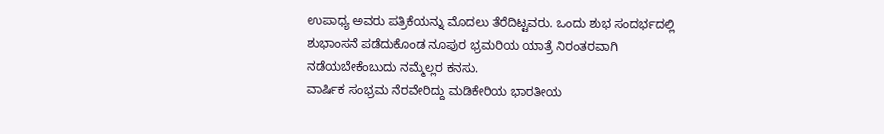ಉಪಾಧ್ಯ ಅವರು ಪತ್ರಿಕೆಯನ್ನು ಮೊದಲು ತೆರೆದಿಟ್ಟವರು. ಒಂದು ಶುಭ ಸಂದರ್ಭದಲ್ಲಿ ಶುಭಾಂಸನೆ ಪಡೆದುಕೊಂಡ ನೂಪುರ ಭ್ರಮರಿಯ ಯಾತ್ರೆ ನಿರಂತರವಾಗಿ ನಡೆಯಬೇಕೆಂಬುದು ನಮ್ಮೆಲ್ಲರ ಕನಸು.
ವಾರ್ಷಿಕ ಸಂಭ್ರಮ ನೆರವೇರಿದ್ದು ಮಡಿಕೇರಿಯ ಭಾರತೀಯ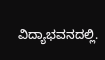ವಿದ್ಯಾಭವನದಲ್ಲಿ.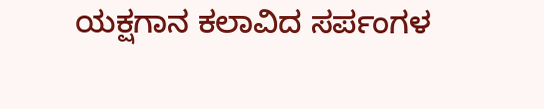ಯಕ್ಷಗಾನ ಕಲಾವಿದ ಸರ್ಪಂಗಳ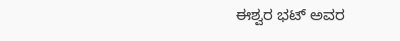ಈಶ್ವರ ಭಟ್ ಅವರ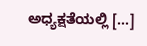ಅಧ್ಯಕ್ಷತೆಯಲ್ಲಿ [...]